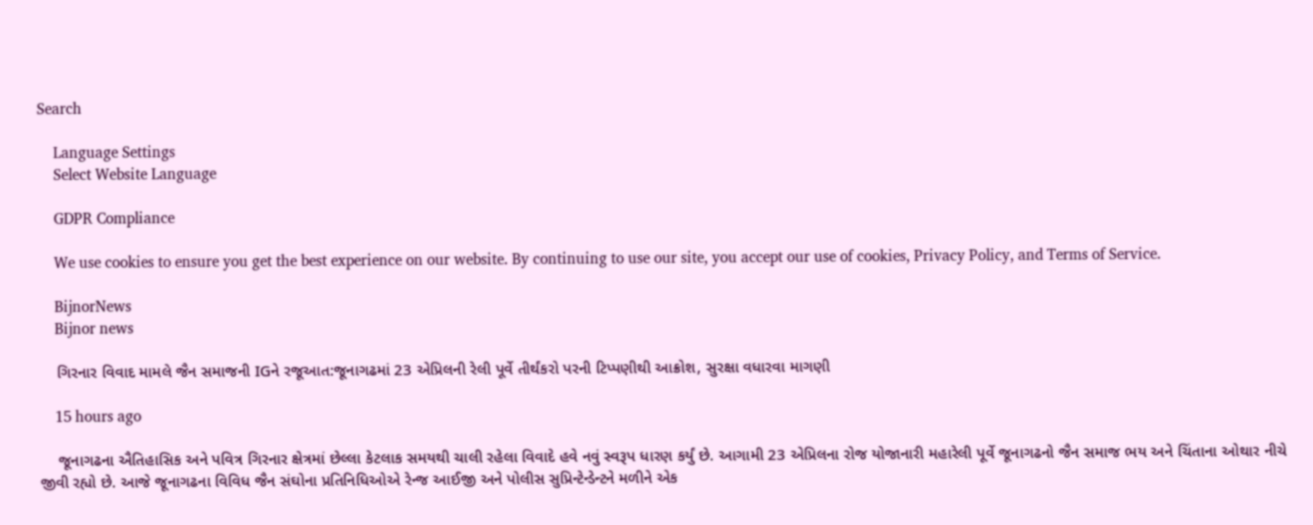Search

    Language Settings
    Select Website Language

    GDPR Compliance

    We use cookies to ensure you get the best experience on our website. By continuing to use our site, you accept our use of cookies, Privacy Policy, and Terms of Service.

    BijnorNews
    Bijnor news

    ગિરનાર વિવાદ મામલે જૈન સમાજની IGને રજૂઆત:જૂનાગઢમાં 23 એપ્રિલની રેલી પૂર્વે તીર્થંકરો પરની ટિપ્પણીથી આક્રોશ, સુરક્ષા વધારવા માગણી

    15 hours ago

    જૂનાગઢના ઐતિહાસિક અને પવિત્ર ગિરનાર ક્ષેત્રમાં છેલ્લા કેટલાક સમયથી ચાલી રહેલા વિવાદે હવે નવું સ્વરૂપ ધારણ કર્યું છે. આગામી 23 એપ્રિલના રોજ યોજાનારી મહારેલી પૂર્વે જૂનાગઢનો જૈન સમાજ ભય અને ચિંતાના ઓથાર નીચે જીવી રહ્યો છે. આજે જૂનાગઢના વિવિધ જૈન સંઘોના પ્રતિનિધિઓએ રેન્જ આઈજી અને પોલીસ સુપ્રિન્ટેન્ડેન્ટને મળીને એક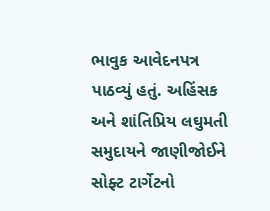ભાવુક આવેદનપત્ર પાઠવ્યું હતું. અહિંસક અને શાંતિપ્રિય લઘુમતી સમુદાયને જાણીજોઈને સોફ્ટ ટાર્ગેટનો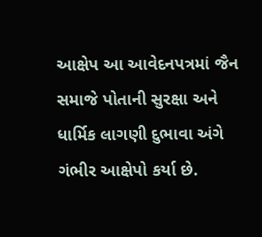આક્ષેપ આ આવેદનપત્રમાં જૈન સમાજે પોતાની સુરક્ષા અને ધાર્મિક લાગણી દુભાવા અંગે ગંભીર આક્ષેપો કર્યા છે.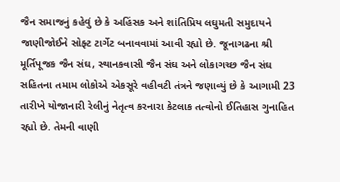જૈન સમાજનું કહેવું છે કે અહિંસક અને શાંતિપ્રિય લઘુમતી સમુદાયને જાણીજોઈને સોફ્ટ ટાર્ગેટ બનાવવામાં આવી રહ્યો છે. જૂનાગઢના શ્રી મૂર્તિપૂજક જૈન સંઘ, સ્થાનકવાસી જૈન સંઘ અને લોકાગચ્છ જૈન સંઘ સહિતના તમામ લોકોએ એકસૂરે વહીવટી તંત્રને જણાવ્યું છે કે આગામી 23 તારીખે યોજાનારી રેલીનું નેતૃત્વ કરનારા કેટલાક તત્વોનો ઈતિહાસ ગુનાહિત રહ્યો છે. તેમની વાણી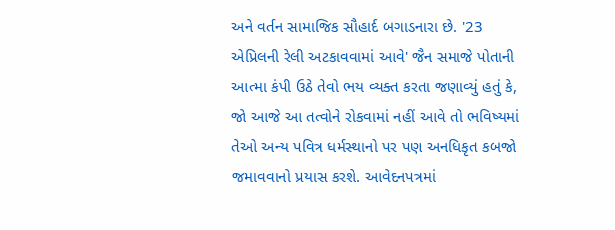અને વર્તન સામાજિક સૌહાર્દ બગાડનારા છે. '23 એપ્રિલની રેલી અટકાવવામાં આવે' જૈન સમાજે પોતાની આત્મા કંપી ઉઠે તેવો ભય વ્યક્ત કરતા જણાવ્યું હતું કે, જો આજે આ તત્વોને રોકવામાં નહીં આવે તો ભવિષ્યમાં તેઓ અન્ય પવિત્ર ધર્મસ્થાનો પર પણ અનધિકૃત કબજો જમાવવાનો પ્રયાસ કરશે. આવેદનપત્રમાં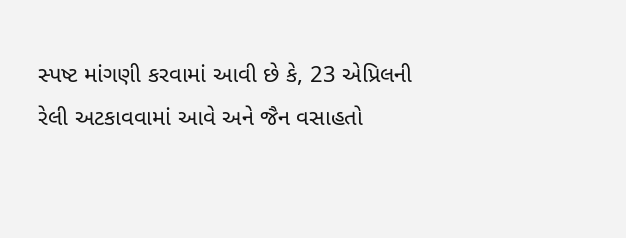સ્પષ્ટ માંગણી કરવામાં આવી છે કે, 23 એપ્રિલની રેલી અટકાવવામાં આવે અને જૈન વસાહતો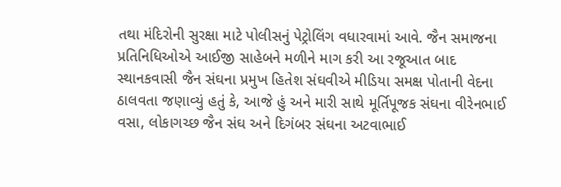તથા મંદિરોની સુરક્ષા માટે પોલીસનું પેટ્રોલિંગ વધારવામાં આવે. જૈન સમાજના પ્રતિનિધિઓએ આઈજી સાહેબને મળીને માગ કરી આ રજૂઆત બાદ સ્થાનકવાસી જૈન સંઘના પ્રમુખ હિતેશ સંઘવીએ મીડિયા સમક્ષ પોતાની વેદના ઠાલવતા જણાવ્યું હતું કે, આજે હું અને મારી સાથે મૂર્તિપૂજક સંઘના વીરેનભાઈ વસા, લોકાગચ્છ જૈન સંઘ અને દિગંબર સંઘના અટવાભાઈ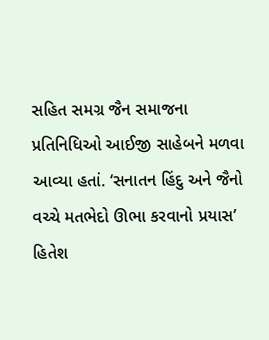સહિત સમગ્ર જૈન સમાજના પ્રતિનિધિઓ આઈજી સાહેબને મળવા આવ્યા હતાં. ‘સનાતન હિંદુ અને જૈનો વચ્ચે મતભેદો ઊભા કરવાનો પ્રયાસ’ હિતેશ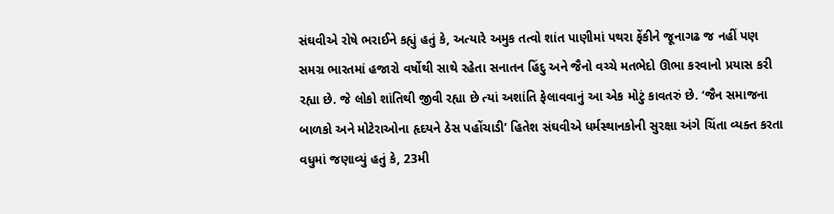સંઘવીએ રોષે ભરાઈને કહ્યું હતું કે, અત્યારે અમુક તત્વો શાંત પાણીમાં પથરા ફેંકીને જૂનાગઢ જ નહીં પણ સમગ્ર ભારતમાં હજારો વર્ષોથી સાથે રહેતા સનાતન હિંદુ અને જૈનો વચ્ચે મતભેદો ઊભા કરવાનો પ્રયાસ કરી રહ્યા છે. જે લોકો શાંતિથી જીવી રહ્યા છે ત્યાં અશાંતિ ફેલાવવાનું આ એક મોટું કાવતરું છે. ‘જૈન સમાજના બાળકો અને મોટેરાઓના હૃદયને ઠેસ પહોંચાડી’ હિતેશ સંઘવીએ ધર્મસ્થાનકોની સુરક્ષા અંગે ચિંતા વ્યક્ત કરતા વધુમાં જણાવ્યું હતું કે, 23મી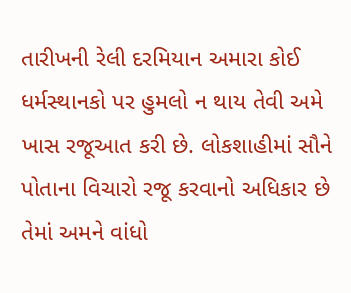તારીખની રેલી દરમિયાન અમારા કોઈ ધર્મસ્થાનકો પર હુમલો ન થાય તેવી અમે ખાસ રજૂઆત કરી છે. લોકશાહીમાં સૌને પોતાના વિચારો રજૂ કરવાનો અધિકાર છે તેમાં અમને વાંધો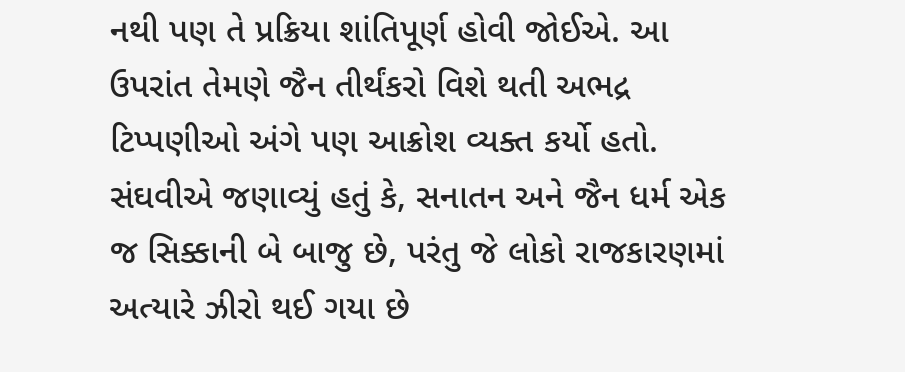નથી પણ તે પ્રક્રિયા શાંતિપૂર્ણ હોવી જોઈએ. આ ઉપરાંત તેમણે જૈન તીર્થંકરો વિશે થતી અભદ્ર ટિપ્પણીઓ અંગે પણ આક્રોશ વ્યક્ત કર્યો હતો. સંઘવીએ જણાવ્યું હતું કે, સનાતન અને જૈન ધર્મ એક જ સિક્કાની બે બાજુ છે, પરંતુ જે લોકો રાજકારણમાં અત્યારે ઝીરો થઈ ગયા છે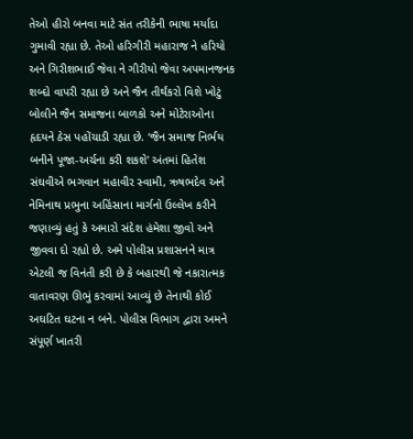તેઓ હીરો બનવા માટે સંત તરીકેની ભાષા મર્યાદા ગુમાવી રહ્યા છે. તેઓ હરિગીરી મહારાજ ને હરિયો અને ગિરીશભાઈ જેવા ને ગીરીયો જેવા અપમાનજનક શબ્દો વાપરી રહ્યા છે અને જૈન તીર્થંકરો વિશે ખોટું બોલીને જૈન સમાજના બાળકો અને મોટેરાઓના હૃદયને ઠેસ પહોંચાડી રહ્યા છે. ‘જૈન સમાજ નિર્ભય બનીને પૂજા-અર્ચના કરી શકશે’ અંતમાં હિતેશ સંઘવીએ ભગવાન મહાવીર સ્વામી, ઋષભદેવ અને નેમિનાથ પ્રભુના અહિંસાના માર્ગનો ઉલ્લેખ કરીને જણાવ્યું હતું કે અમારો સંદેશ હંમેશા જીવો અને જીવવા દો રહ્યો છે. અમે પોલીસ પ્રશાસનને માત્ર એટલી જ વિનંતી કરી છે કે બહારથી જે નકારાત્મક વાતાવરણ ઊભું કરવામાં આવ્યું છે તેનાથી કોઈ અઘટિત ઘટના ન બને. પોલીસ વિભાગ દ્વારા અમને સંપૂર્ણ ખાતરી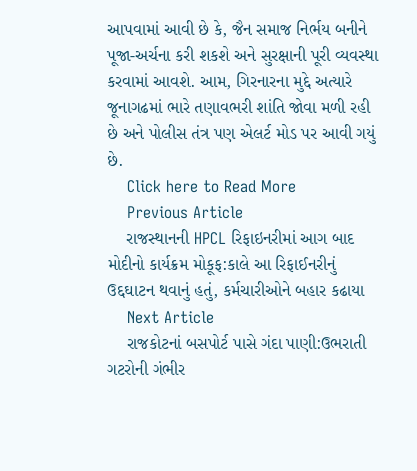આપવામાં આવી છે કે, જૈન સમાજ નિર્ભય બનીને પૂજા-અર્ચના કરી શકશે અને સુરક્ષાની પૂરી વ્યવસ્થા કરવામાં આવશે. આમ, ગિરનારના મુદ્દે અત્યારે જૂનાગઢમાં ભારે તણાવભરી શાંતિ જોવા મળી રહી છે અને પોલીસ તંત્ર પણ એલર્ટ મોડ પર આવી ગયું છે.
    Click here to Read More
    Previous Article
    રાજસ્થાનની HPCL રિફાઇનરીમાં આગ બાદ મોદીનો કાર્યક્રમ મોકૂફ:કાલે આ રિફાઈનરીનું ઉદ્દઘાટન થવાનું હતું, કર્મચારીઓને બહાર કઢાયા
    Next Article
    રાજકોટનાં બસપોર્ટ પાસે ગંદા પાણી:ઉભરાતી ગટરોની ગંભીર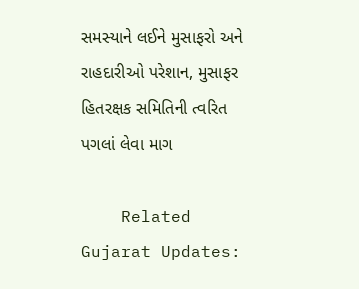સમસ્યાને લઈને મુસાફરો અને રાહદારીઓ પરેશાન, મુસાફર હિતરક્ષક સમિતિની ત્વરિત પગલાં લેવા માગ

    Related Gujarat Updates: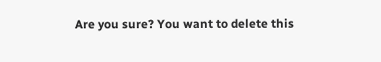Are you sure? You want to delete this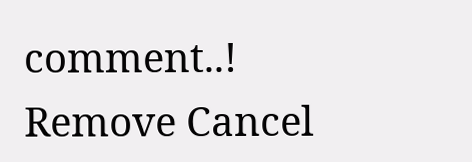comment..! Remove Cancel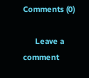Comments (0)

      Leave a comment